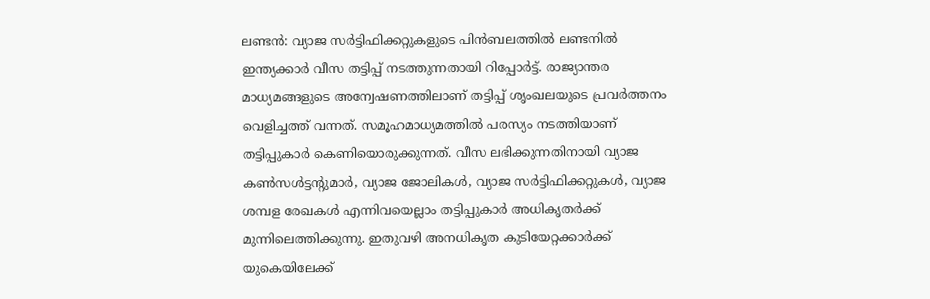ലണ്ടൻ: വ്യാജ സർട്ടിഫിക്കറ്റുകളുടെ പിൻബലത്തിൽ ലണ്ടനിൽ ഇന്ത്യക്കാർ വീസ തട്ടിപ്പ് നടത്തുന്നതായി റിപ്പോർട്ട്. രാജ്യാന്തര മാധ്യമങ്ങളുടെ അന്വേഷണത്തിലാണ് തട്ടിപ്പ് ശൃംഖലയുടെ പ്രവർത്തനം വെളിച്ചത്ത് വന്നത്. സമൂഹമാധ്യമത്തിൽ പരസ്യം നടത്തിയാണ് തട്ടിപ്പുകാർ കെണിയൊരുക്കുന്നത്. വീസ ലഭിക്കുന്നതിനായി വ്യാജ കൺസൾട്ടന്റുമാർ, വ്യാജ ജോലികൾ, വ്യാജ സർട്ടിഫിക്കറ്റുകൾ, വ്യാജ ശമ്പള രേഖകൾ എന്നിവയെല്ലാം തട്ടിപ്പുകാർ അധികൃതർക്ക് മുന്നിലെത്തിക്കുന്നു. ഇതുവഴി അനധികൃത കുടിയേറ്റക്കാർക്ക് യുകെയിലേക്ക്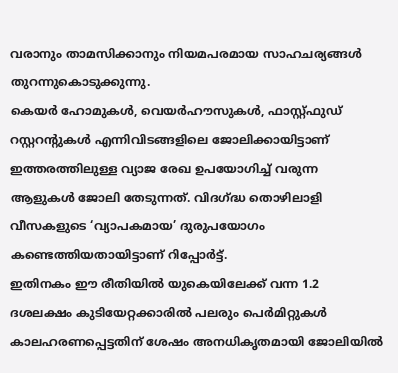വരാനും താമസിക്കാനും നിയമപരമായ സാഹചര്യങ്ങൾ തുറന്നുകൊടുക്കുന്നു.
കെയർ ഹോമുകൾ, വെയർഹൗസുകൾ, ഫാസ്റ്റ്ഫുഡ് റസ്റ്ററന്റുകൾ എന്നിവിടങ്ങളിലെ ജോലിക്കായിട്ടാണ് ഇത്തരത്തിലുള്ള വ്യാജ രേഖ ഉപയോഗിച്ച് വരുന്ന ആളുകൾ ജോലി തേടുന്നത്. വിദഗ്ദ്ധ തൊഴിലാളി വീസകളുടെ ‘വ്യാപകമായ’ ദുരുപയോഗം കണ്ടെത്തിയതായിട്ടാണ് റിപ്പോർട്ട്.
ഇതിനകം ഈ രീതിയിൽ യുകെയിലേക്ക് വന്ന 1.2 ദശലക്ഷം കുടിയേറ്റക്കാരിൽ പലരും പെർമിറ്റുകൾ കാലഹരണപ്പെട്ടതിന് ശേഷം അനധികൃതമായി ജോലിയിൽ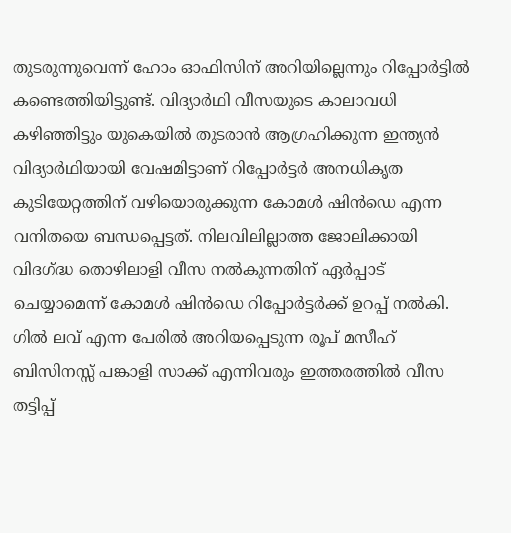തുടരുന്നുവെന്ന് ഹോം ഓഫിസിന് അറിയില്ലെന്നും റിപ്പോർട്ടിൽ കണ്ടെത്തിയിട്ടുണ്ട്. വിദ്യാർഥി വീസയുടെ കാലാവധി കഴിഞ്ഞിട്ടും യുകെയിൽ തുടരാൻ ആഗ്രഹിക്കുന്ന ഇന്ത്യൻ വിദ്യാർഥിയായി വേഷമിട്ടാണ് റിപ്പോർട്ടർ അനധികൃത കുടിയേറ്റത്തിന് വഴിയൊരുക്കുന്ന കോമൾ ഷിൻഡെ എന്ന വനിതയെ ബന്ധപ്പെട്ടത്. നിലവിലില്ലാത്ത ജോലിക്കായി വിദഗ്ദ്ധ തൊഴിലാളി വീസ നൽകുന്നതിന് ഏർപ്പാട് ചെയ്യാമെന്ന് കോമൾ ഷിൻഡെ റിപ്പോർട്ടർക്ക് ഉറപ്പ് നൽകി.
ഗിൽ ലവ് എന്ന പേരിൽ അറിയപ്പെടുന്ന രൂപ് മസീഹ് ബിസിനസ്സ് പങ്കാളി സാക്ക് എന്നിവരും ഇത്തരത്തിൽ വീസ തട്ടിപ്പ്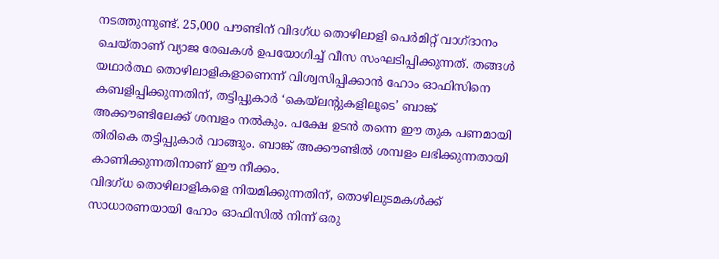നടത്തുന്നുണ്ട്. 25,000 പൗണ്ടിന് വിദഗ്ധ തൊഴിലാളി പെർമിറ്റ് വാഗ്ദാനം ചെയ്താണ് വ്യാജ രേഖകൾ ഉപയോഗിച്ച് വീസ സംഘടിപ്പിക്കുന്നത്. തങ്ങൾ യഥാർത്ഥ തൊഴിലാളികളാണെന്ന് വിശ്വസിപ്പിക്കാൻ ഹോം ഓഫിസിനെ കബളിപ്പിക്കുന്നതിന്, തട്ടിപ്പുകാർ ‘കെയ്ലന്റുകളിലൂടെ’ ബാങ്ക് അക്കൗണ്ടിലേക്ക് ശമ്പളം നൽകും. പക്ഷേ ഉടൻ തന്നെ ഈ തുക പണമായി തിരികെ തട്ടിപ്പുകാർ വാങ്ങും. ബാങ്ക് അക്കൗണ്ടിൽ ശമ്പളം ലഭിക്കുന്നതായി കാണിക്കുന്നതിനാണ് ഈ നീക്കം.
വിദഗ്ധ തൊഴിലാളികളെ നിയമിക്കുന്നതിന്, തൊഴിലുടമകൾക്ക് സാധാരണയായി ഹോം ഓഫിസിൽ നിന്ന് ഒരു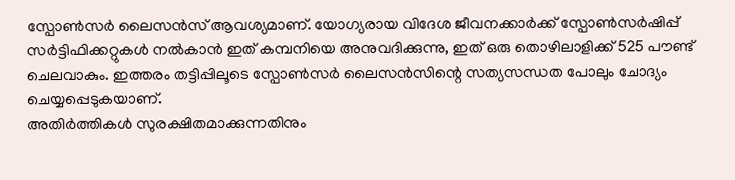സ്പോൺസർ ലൈസൻസ് ആവശ്യമാണ്. യോഗ്യരായ വിദേശ ജീവനക്കാർക്ക് സ്പോൺസർഷിപ്പ് സർട്ടിഫിക്കറ്റുകൾ നൽകാൻ ഇത് കമ്പനിയെ അനുവദിക്കുന്നു, ഇത് ഒരു തൊഴിലാളിക്ക് 525 പൗണ്ട് ചെലവാകും. ഇത്തരം തട്ടിപ്പിലൂടെ സ്പോൺസർ ലൈസൻസിന്റെ സത്യസന്ധത പോലും ചോദ്യം ചെയ്യപ്പെടുകയാണ്.
അതിർത്തികൾ സുരക്ഷിതമാക്കുന്നതിനും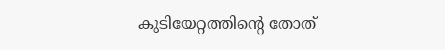കുടിയേറ്റത്തിന്റെ തോത്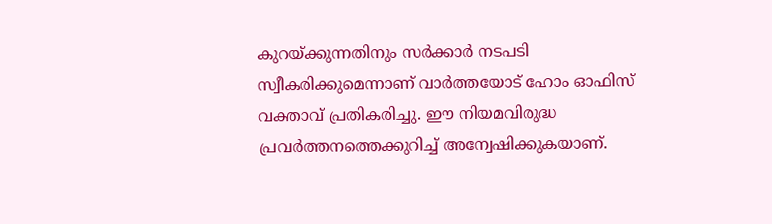കുറയ്ക്കുന്നതിനും സർക്കാർ നടപടി സ്വീകരിക്കുമെന്നാണ് വാർത്തയോട് ഹോം ഓഫിസ് വക്താവ് പ്രതികരിച്ചു. ഈ നിയമവിരുദ്ധ പ്രവർത്തനത്തെക്കുറിച്ച് അന്വേഷിക്കുകയാണ്.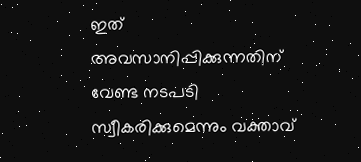ഇത് അവസാനിപ്പിക്കുന്നതിന് വേണ്ട നടപടി സ്വീകരിക്കുമെന്നും വക്താവ്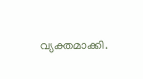വ്യക്തമാക്കി.